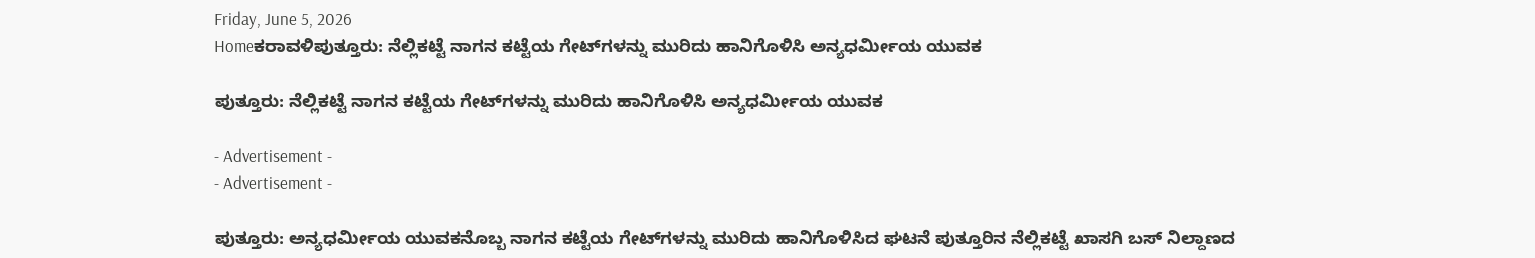Friday, June 5, 2026
Homeಕರಾವಳಿಪುತ್ತೂರು: ನೆಲ್ಲಿಕಟ್ಟೆ ನಾಗನ ಕಟ್ಟೆಯ ಗೇಟ್‌ಗಳನ್ನು ಮುರಿದು ಹಾನಿಗೊಳಿಸಿ ಅನ್ಯಧರ್ಮೀಯ ಯುವಕ

ಪುತ್ತೂರು: ನೆಲ್ಲಿಕಟ್ಟೆ ನಾಗನ ಕಟ್ಟೆಯ ಗೇಟ್‌ಗಳನ್ನು ಮುರಿದು ಹಾನಿಗೊಳಿಸಿ ಅನ್ಯಧರ್ಮೀಯ ಯುವಕ

- Advertisement -
- Advertisement -

ಪುತ್ತೂರು: ಅನ್ಯಧರ್ಮೀಯ ಯುವಕನೊಬ್ಬ ನಾಗನ ಕಟ್ಟೆಯ ಗೇಟ್‌ಗಳನ್ನು ಮುರಿದು ಹಾನಿಗೊಳಿಸಿದ ಘಟನೆ ಪುತ್ತೂರಿನ ನೆಲ್ಲಿಕಟ್ಟೆ ಖಾಸಗಿ ಬಸ್‌ ನಿಲ್ದಾಣದ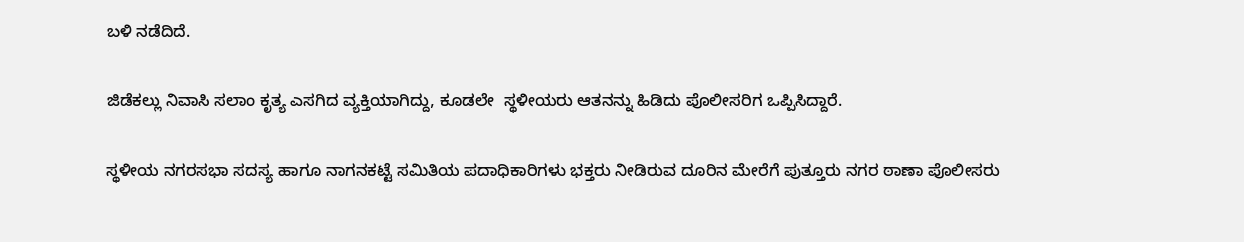ಬಳಿ ನಡೆದಿದೆ.

ಜಿಡೆಕಲ್ಲು ನಿವಾಸಿ ಸಲಾಂ ಕೃತ್ಯ ಎಸಗಿದ ವ್ಯಕ್ತಿಯಾಗಿದ್ದು, ಕೂಡಲೇ  ಸ್ಥಳೀಯರು ಆತನನ್ನು ಹಿಡಿದು ಪೊಲೀಸರಿಗ ಒಪ್ಪಿಸಿದ್ದಾರೆ.

ಸ್ಥಳೀಯ ನಗರಸಭಾ ಸದಸ್ಯ ಹಾಗೂ ನಾಗನಕಟ್ಟೆ ಸಮಿತಿಯ ಪದಾಧಿಕಾರಿಗಳು ಭಕ್ತರು ನೀಡಿರುವ ದೂರಿನ ಮೇರೆಗೆ ಪುತ್ತೂರು ನಗರ ಠಾಣಾ ಪೊಲೀಸರು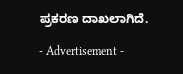ಪ್ರಕರಣ ದಾಖಲಾಗಿದೆ.

- Advertisement -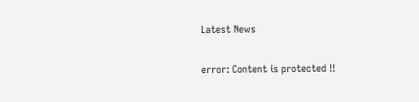Latest News

error: Content is protected !!